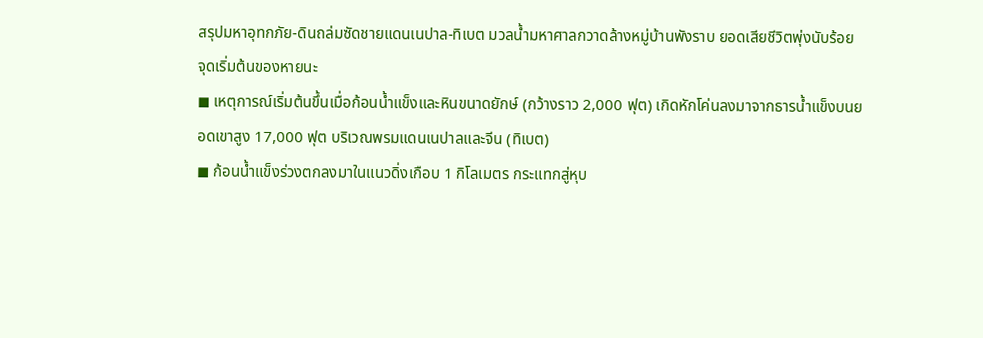สรุปมหาอุทกภัย-ดินถล่มซัดชายแดนเนปาล-ทิเบต มวลน้ำมหาศาลกวาดล้างหมู่บ้านพังราบ ยอดเสียชีวิตพุ่งนับร้อย
จุดเริ่มต้นของหายนะ
◼ เหตุการณ์เริ่มต้นขึ้นเมื่อก้อนน้ำแข็งและหินขนาดยักษ์ (กว้างราว 2,000 ฟุต) เกิดหักโค่นลงมาจากธารน้ำแข็งบนยอดเขาสูง 17,000 ฟุต บริเวณพรมแดนเนปาลและจีน (ทิเบต)
◼ ก้อนน้ำแข็งร่วงตกลงมาในแนวดิ่งเกือบ 1 กิโลเมตร กระแทกสู่หุบ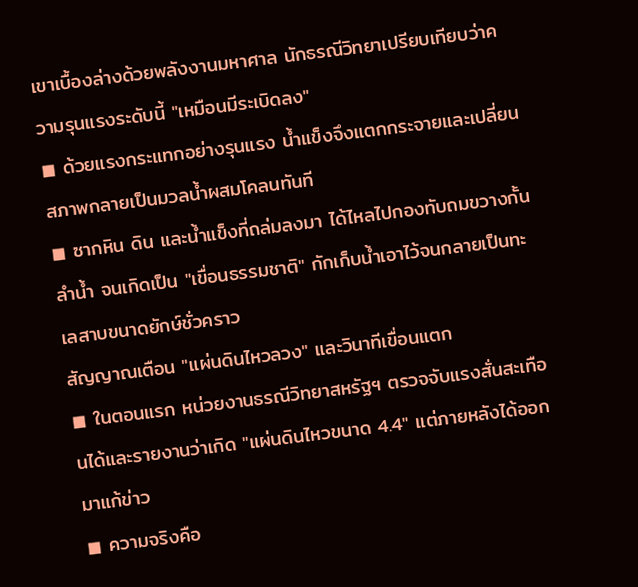เขาเบื้องล่างด้วยพลังงานมหาศาล นักธรณีวิทยาเปรียบเทียบว่าความรุนแรงระดับนี้ "เหมือนมีระเบิดลง"
◼ ด้วยแรงกระแทกอย่างรุนแรง น้ำแข็งจึงแตกกระจายและเปลี่ยนสภาพกลายเป็นมวลน้ำผสมโคลนทันที
◼ ซากหิน ดิน และน้ำแข็งที่ถล่มลงมา ได้ไหลไปกองทับถมขวางกั้นลำน้ำ จนเกิดเป็น "เขื่อนธรรมชาติ" กักเก็บน้ำเอาไว้จนกลายเป็นทะเลสาบขนาดยักษ์ชั่วคราว
สัญญาณเตือน "แผ่นดินไหวลวง" และวินาทีเขื่อนแตก
◼ ในตอนแรก หน่วยงานธรณีวิทยาสหรัฐฯ ตรวจจับแรงสั่นสะเทือนได้และรายงานว่าเกิด "แผ่นดินไหวขนาด 4.4" แต่ภายหลังได้ออกมาแก้ข่าว
◼ ความจริงคือ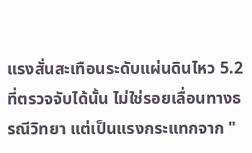แรงสั่นสะเทือนระดับแผ่นดินไหว 5.2 ที่ตรวจจับได้นั้น ไม่ใช่รอยเลื่อนทางธรณีวิทยา แต่เป็นแรงกระแทกจาก "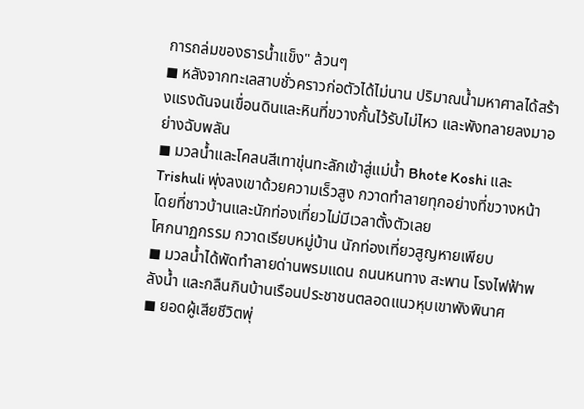การถล่มของธารน้ำแข็ง" ล้วนๆ
◼ หลังจากทะเลสาบชั่วคราวก่อตัวได้ไม่นาน ปริมาณน้ำมหาศาลได้สร้างแรงดันจนเขื่อนดินและหินที่ขวางกั้นไว้รับไม่ไหว และพังทลายลงมาอย่างฉับพลัน
◼ มวลน้ำและโคลนสีเทาขุ่นทะลักเข้าสู่แม่น้ำ Bhote Koshi และ Trishuli พุ่งลงเขาด้วยความเร็วสูง กวาดทำลายทุกอย่างที่ขวางหน้าโดยที่ชาวบ้านและนักท่องเที่ยวไม่มีเวลาตั้งตัวเลย
โศกนาฏกรรม กวาดเรียบหมู่บ้าน นักท่องเที่ยวสูญหายเพียบ
◼ มวลน้ำได้พัดทำลายด่านพรมแดน ถนนหนทาง สะพาน โรงไฟฟ้าพลังน้ำ และกลืนกินบ้านเรือนประชาชนตลอดแนวหุบเขาพังพินาศ
◼ ยอดผู้เสียชีวิตพุ่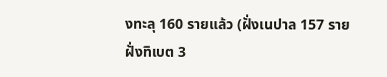งทะลุ 160 รายแล้ว (ฝั่งเนปาล 157 ราย ฝั่งทิเบต 3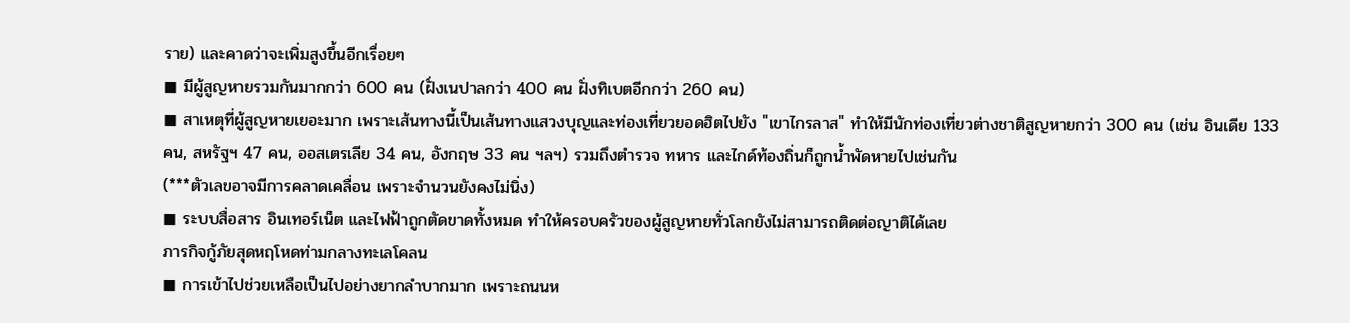ราย) และคาดว่าจะเพิ่มสูงขึ้นอีกเรื่อยๆ
◼ มีผู้สูญหายรวมกันมากกว่า 600 คน (ฝั่งเนปาลกว่า 400 คน ฝั่งทิเบตอีกกว่า 260 คน)
◼ สาเหตุที่ผู้สูญหายเยอะมาก เพราะเส้นทางนี้เป็นเส้นทางแสวงบุญและท่องเที่ยวยอดฮิตไปยัง "เขาไกรลาส" ทำให้มีนักท่องเที่ยวต่างชาติสูญหายกว่า 300 คน (เช่น อินเดีย 133 คน, สหรัฐฯ 47 คน, ออสเตรเลีย 34 คน, อังกฤษ 33 คน ฯลฯ) รวมถึงตำรวจ ทหาร และไกด์ท้องถิ่นก็ถูกน้ำพัดหายไปเช่นกัน
(***ตัวเลขอาจมีการคลาดเคลื่อน เพราะจำนวนยังคงไม่นิ่ง)
◼ ระบบสื่อสาร อินเทอร์เน็ต และไฟฟ้าถูกตัดขาดทั้งหมด ทำให้ครอบครัวของผู้สูญหายทั่วโลกยังไม่สามารถติดต่อญาติได้เลย
ภารกิจกู้ภัยสุดหฤโหดท่ามกลางทะเลโคลน
◼ การเข้าไปช่วยเหลือเป็นไปอย่างยากลำบากมาก เพราะถนนห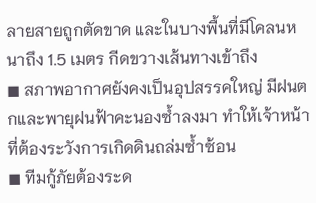ลายสายถูกตัดขาด และในบางพื้นที่มีโคลนหนาถึง 1.5 เมตร กีดขวางเส้นทางเข้าถึง
◼ สภาพอากาศยังคงเป็นอุปสรรคใหญ่ มีฝนตกและพายุฝนฟ้าคะนองซ้ำลงมา ทำให้เจ้าหน้าที่ต้องระวังการเกิดดินถล่มซ้ำซ้อน
◼ ทีมกู้ภัยต้องระด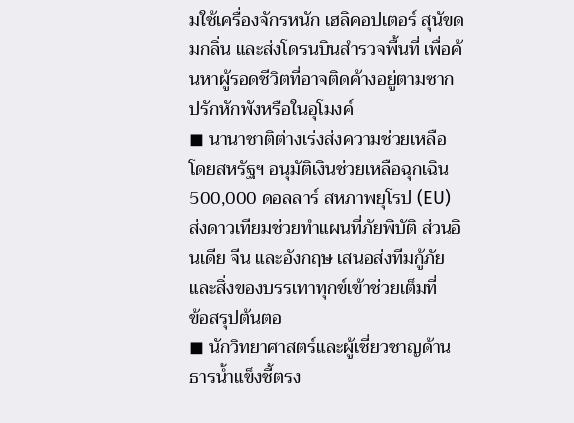มใช้เครื่องจักรหนัก เฮลิคอปเตอร์ สุนัขดมกลิ่น และส่งโดรนบินสำรวจพื้นที่ เพื่อค้นหาผู้รอดชีวิตที่อาจติดค้างอยู่ตามซากปรักหักพังหรือในอุโมงค์
◼ นานาชาติต่างเร่งส่งความช่วยเหลือ โดยสหรัฐฯ อนุมัติเงินช่วยเหลือฉุกเฉิน 500,000 ดอลลาร์ สหภาพยุโรป (EU) ส่งดาวเทียมช่วยทำแผนที่ภัยพิบัติ ส่วนอินเดีย จีน และอังกฤษ เสนอส่งทีมกู้ภัยและสิ่งของบรรเทาทุกข์เข้าช่วยเต็มที่
ข้อสรุปต้นตอ
◼ นักวิทยาศาสตร์และผู้เชี่ยวชาญด้านธารน้ำแข็งชี้ตรง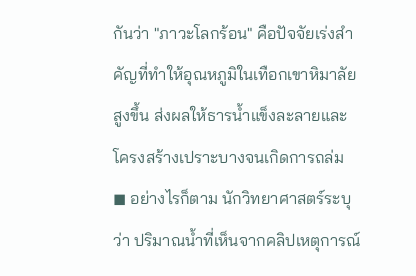กันว่า "ภาวะโลกร้อน" คือปัจจัยเร่งสำคัญที่ทำให้อุณหภูมิในเทือกเขาหิมาลัยสูงขึ้น ส่งผลให้ธารน้ำแข็งละลายและโครงสร้างเปราะบางจนเกิดการถล่ม
◼ อย่างไรก็ตาม นักวิทยาศาสตร์ระบุว่า ปริมาณน้ำที่เห็นจากคลิปเหตุการณ์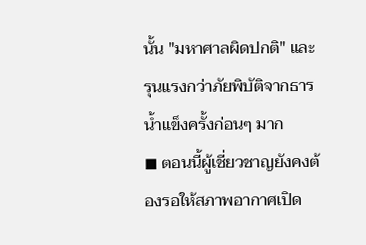นั้น "มหาศาลผิดปกติ" และรุนแรงกว่าภัยพิบัติจากธารน้ำแข็งครั้งก่อนๆ มาก
◼ ตอนนี้ผู้เชี่ยวชาญยังคงต้องรอให้สภาพอากาศเปิด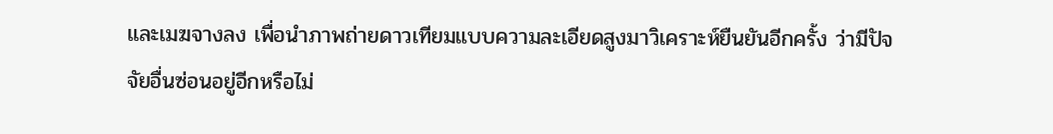และเมฆจางลง เพื่อนำภาพถ่ายดาวเทียมแบบความละเอียดสูงมาวิเคราะห์ยืนยันอีกครั้ง ว่ามีปัจจัยอื่นซ่อนอยู่อีกหรือไม่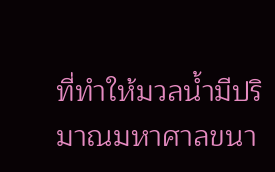ที่ทำให้มวลน้ำมีปริมาณมหาศาลขนา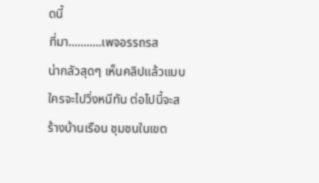ดนี้
ที่มา...........เพจอรรถรส
น่ากลัวสุดๆ เห็นคลิปแล้วแบบ ใครจะไปวิ่งหนีทัน ต่อไปนี้จะสร้างบ้านเรือน ชุมชนในเขต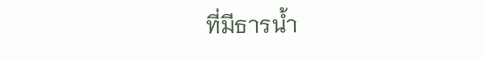ที่มีธารน้ำ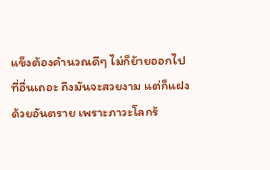แข็งต้องคำนวณดีๆ ไม่ก็ย้ายออกไปที่อื่นเถอะ ถึงมันจะสวยงาม แต่ก็แฝงด้วยอันตราย เพราะภาวะโลกร้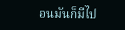อนมันก็มีไป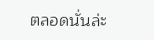ตลอดนั่นล่ะ